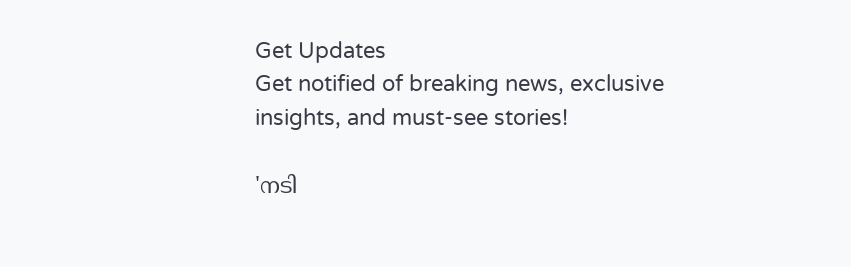Get Updates
Get notified of breaking news, exclusive insights, and must-see stories!

'നടി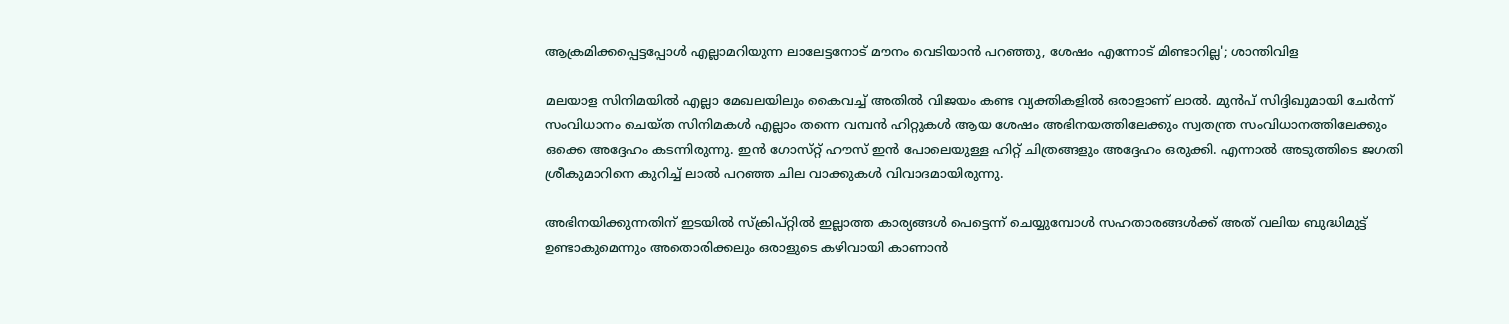ആക്രമിക്കപ്പെട്ടപ്പോൾ എല്ലാമറിയുന്ന ലാലേട്ടനോട് മൗനം വെടിയാൻ പറഞ്ഞു, ശേഷം എന്നോട് മിണ്ടാറില്ല'; ശാന്തിവിള

മലയാള സിനിമയിൽ എല്ലാ മേഖലയിലും കൈവച്ച് അതിൽ വിജയം കണ്ട വ്യക്തികളിൽ ഒരാളാണ് ലാൽ. മുൻപ് സിദ്ദിഖുമായി ചേർന്ന് സംവിധാനം ചെയ്‌ത സിനിമകൾ എല്ലാം തന്നെ വമ്പൻ ഹിറ്റുകൾ ആയ ശേഷം അഭിനയത്തിലേക്കും സ്വതന്ത്ര സംവിധാനത്തിലേക്കും ഒക്കെ അദ്ദേഹം കടന്നിരുന്നു. ഇൻ ഗോസ്‌റ്റ് ഹൗസ്‌ ഇൻ പോലെയുള്ള ഹിറ്റ് ചിത്രങ്ങളും അദ്ദേഹം ഒരുക്കി. എന്നാൽ അടുത്തിടെ ജഗതി ശ്രീകുമാറിനെ കുറിച്ച് ലാൽ പറഞ്ഞ ചില വാക്കുകൾ വിവാദമായിരുന്നു.

അഭിനയിക്കുന്നതിന് ഇടയിൽ സ്ക്രിപ്റ്റിൽ ഇല്ലാത്ത കാര്യങ്ങൾ പെട്ടെന്ന് ചെയ്യുമ്പോൾ സഹതാരങ്ങൾക്ക് അത് വലിയ ബുദ്ധിമുട്ട് ഉണ്ടാകുമെന്നും അതൊരിക്കലും ഒരാളുടെ കഴിവായി കാണാൻ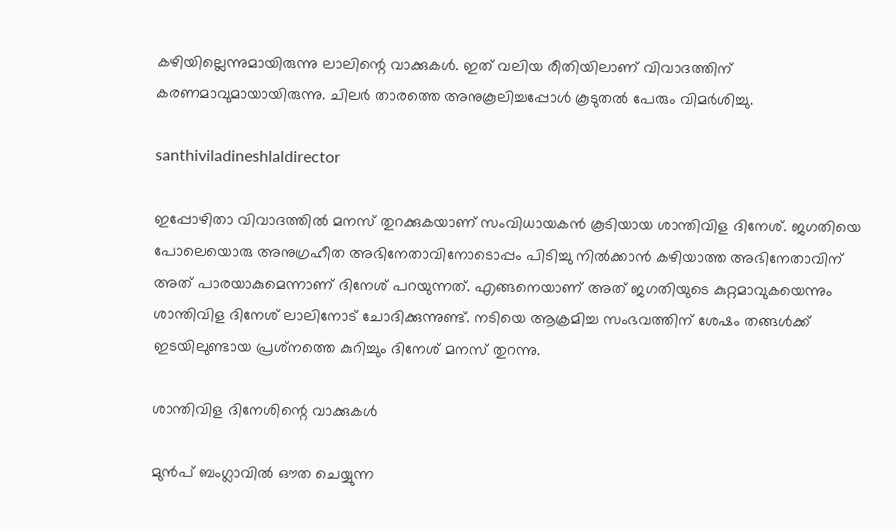കഴിയില്ലെന്നുമായിരുന്നു ലാലിന്റെ വാക്കുകൾ. ഇത് വലിയ രീതിയിലാണ് വിവാദത്തിന് കരണമാവുമായായിരുന്നു. ചിലർ താരത്തെ അനുകൂലിച്ചപ്പോൾ കൂടുതൽ പേരും വിമർശിച്ചു.

santhiviladineshlaldirector

ഇപ്പോഴിതാ വിവാദത്തിൽ മനസ് തുറക്കുകയാണ് സംവിധായകൻ കൂടിയായ ശാന്തിവിള ദിനേശ്. ജഗതിയെ പോലെയൊരു അനുഗ്രഹീത അഭിനേതാവിനോടൊപ്പം പിടിച്ചു നിൽക്കാൻ കഴിയാത്ത അഭിനേതാവിന് അത് പാരയാകുമെന്നാണ് ദിനേശ് പറയുന്നത്. എങ്ങനെയാണ് അത് ജഗതിയുടെ കുറ്റമാവുകയെന്നും ശാന്തിവിള ദിനേശ് ലാലിനോട് ചോദിക്കുന്നുണ്ട്. നടിയെ ആക്രമിച്ച സംഭവത്തിന് ശേഷം തങ്ങൾക്ക് ഇടയിലുണ്ടായ പ്രശ്‌നത്തെ കുറിച്ചും ദിനേശ് മനസ് തുറന്നു.

ശാന്തിവിള ദിനേശിന്റെ വാക്കുകൾ

മുൻപ് ബംഗ്ലാവിൽ ഔത ചെയ്യുന്ന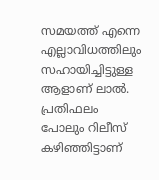സമയത്ത് എന്നെ എല്ലാവിധത്തിലും സഹായിച്ചിട്ടുള്ള ആളാണ് ലാൽ. പ്രതിഫലം പോലും റിലീസ് കഴിഞ്ഞിട്ടാണ്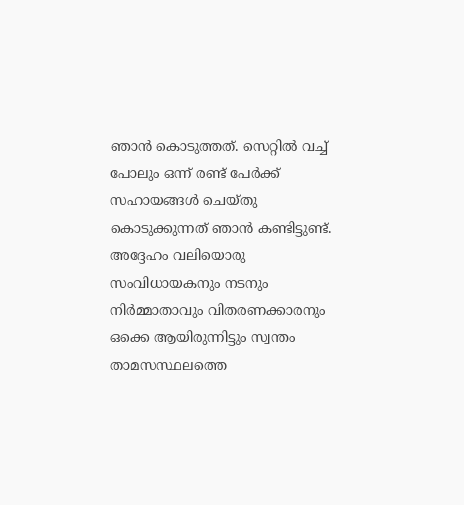ഞാൻ കൊടുത്തത്. സെറ്റിൽ വച്ച് പോലും ഒന്ന് രണ്ട് പേർക്ക് സഹായങ്ങൾ ചെയ്‌തു കൊടുക്കുന്നത് ഞാൻ കണ്ടിട്ടുണ്ട്. അദ്ദേഹം വലിയൊരു സംവിധായകനും നടനും നിർമ്മാതാവും വിതരണക്കാരനും ഒക്കെ ആയിരുന്നിട്ടും സ്വന്തം താമസസ്ഥലത്തെ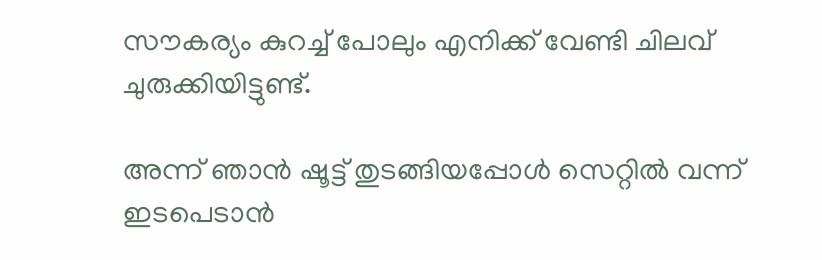സൗകര്യം കുറച്ച് പോലും എനിക്ക് വേണ്ടി ചിലവ് ചുരുക്കിയിട്ടുണ്ട്.

അന്ന് ഞാൻ ഷൂട്ട് തുടങ്ങിയപ്പോൾ സെറ്റിൽ വന്ന് ഇടപെടാൻ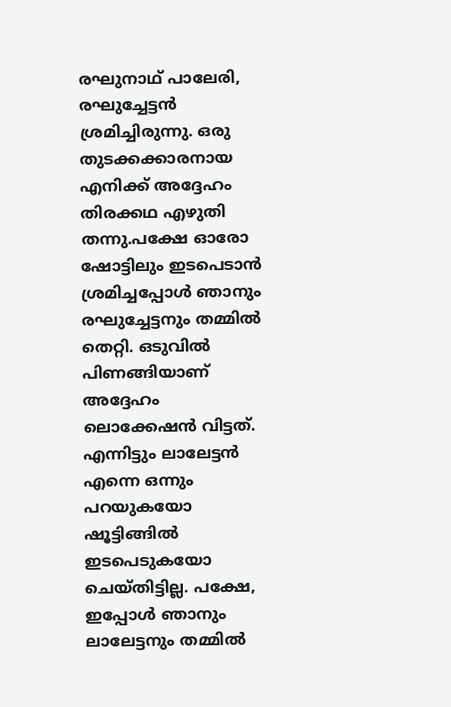രഘുനാഥ് പാലേരി, രഘുച്ചേട്ടൻ ശ്രമിച്ചിരുന്നു. ഒരു തുടക്കക്കാരനായ എനിക്ക് അദ്ദേഹം തിരക്കഥ എഴുതി തന്നു.പക്ഷേ ഓരോ ഷോട്ടിലും ഇടപെടാൻ ശ്രമിച്ചപ്പോൾ ഞാനും രഘുച്ചേട്ടനും തമ്മിൽ തെറ്റി. ഒടുവിൽ പിണങ്ങിയാണ് അദ്ദേഹം ലൊക്കേഷൻ വിട്ടത്. എന്നിട്ടും ലാലേട്ടൻ എന്നെ ഒന്നും പറയുകയോ ഷൂട്ടിങ്ങിൽ ഇടപെടുകയോ ചെയ്‌തിട്ടില്ല. പക്ഷേ, ഇപ്പോൾ ഞാനും ലാലേട്ടനും തമ്മിൽ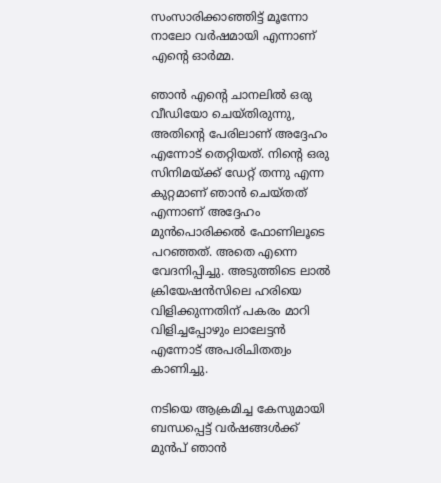സംസാരിക്കാഞ്ഞിട്ട് മൂന്നോ നാലോ വർഷമായി എന്നാണ് എന്റെ ഓർമ്മ.

ഞാൻ എന്റെ ചാനലിൽ ഒരു വീഡിയോ ചെയ്‌തിരുന്നു, അതിന്റെ പേരിലാണ് അദ്ദേഹം എന്നോട് തെറ്റിയത്. നിന്റെ ഒരു സിനിമയ്ക്ക് ഡേറ്റ് തന്നു എന്ന കുറ്റമാണ് ഞാൻ ചെയ്‌തത്‌ എന്നാണ് അദ്ദേഹം മുൻപൊരിക്കൽ ഫോണിലൂടെ പറഞ്ഞത്. അതെ എന്നെ വേദനിപ്പിച്ചു. അടുത്തിടെ ലാൽ ക്രിയേഷൻസിലെ ഹരിയെ വിളിക്കുന്നതിന് പകരം മാറി വിളിച്ചപ്പോഴും ലാലേട്ടൻ എന്നോട് അപരിചിതത്വം കാണിച്ചു.

നടിയെ ആക്രമിച്ച കേസുമായി ബന്ധപ്പെട്ട് വർഷങ്ങൾക്ക് മുൻപ് ഞാൻ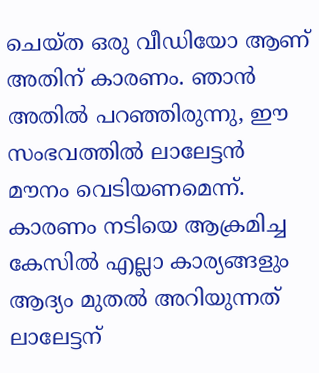ചെയ്‌ത ഒരു വീഡിയോ ആണ് അതിന് കാരണം. ഞാൻ അതിൽ പറഞ്ഞിരുന്നു, ഈ സംഭവത്തിൽ ലാലേട്ടൻ മൗനം വെടിയണമെന്ന്. കാരണം നടിയെ ആക്രമിച്ച കേസിൽ എല്ലാ കാര്യങ്ങളും ആദ്യം മുതൽ അറിയുന്നത് ലാലേട്ടന്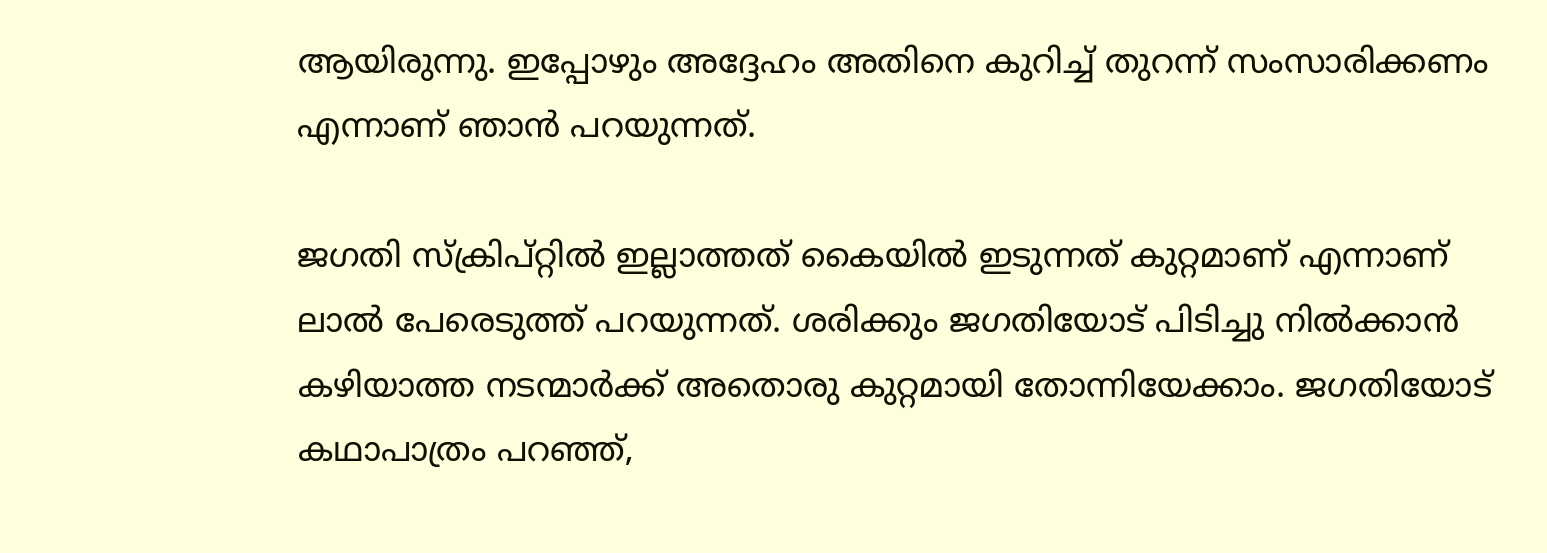ആയിരുന്നു. ഇപ്പോഴും അദ്ദേഹം അതിനെ കുറിച്ച് തുറന്ന് സംസാരിക്കണം എന്നാണ് ഞാൻ പറയുന്നത്.

ജഗതി സ്ക്രിപ്റ്റിൽ ഇല്ലാത്തത് കൈയിൽ ഇടുന്നത് കുറ്റമാണ് എന്നാണ് ലാൽ പേരെടുത്ത് പറയുന്നത്. ശരിക്കും ജഗതിയോട് പിടിച്ചു നിൽക്കാൻ കഴിയാത്ത നടന്മാർക്ക് അതൊരു കുറ്റമായി തോന്നിയേക്കാം. ജഗതിയോട് കഥാപാത്രം പറഞ്ഞ്,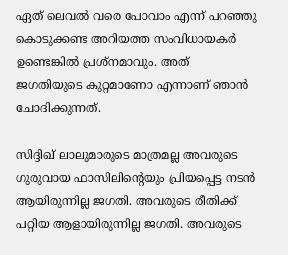ഏത് ലെവൽ വരെ പോവാം എന്ന് പറഞ്ഞു കൊടുക്കണ്ട അറിയത്ത സംവിധായകർ ഉണ്ടെങ്കിൽ പ്രശ്‌നമാവും. അത് ജഗതിയുടെ കുറ്റമാണോ എന്നാണ് ഞാൻ ചോദിക്കുന്നത്.

സിദ്ദിഖ് ലാലുമാരുടെ മാത്രമല്ല അവരുടെ ഗുരുവായ ഫാസിലിന്റെയും പ്രിയപ്പെട്ട നടൻ ആയിരുന്നില്ല ജഗതി. അവരുടെ രീതിക്ക് പറ്റിയ ആളായിരുന്നില്ല ജഗതി. അവരുടെ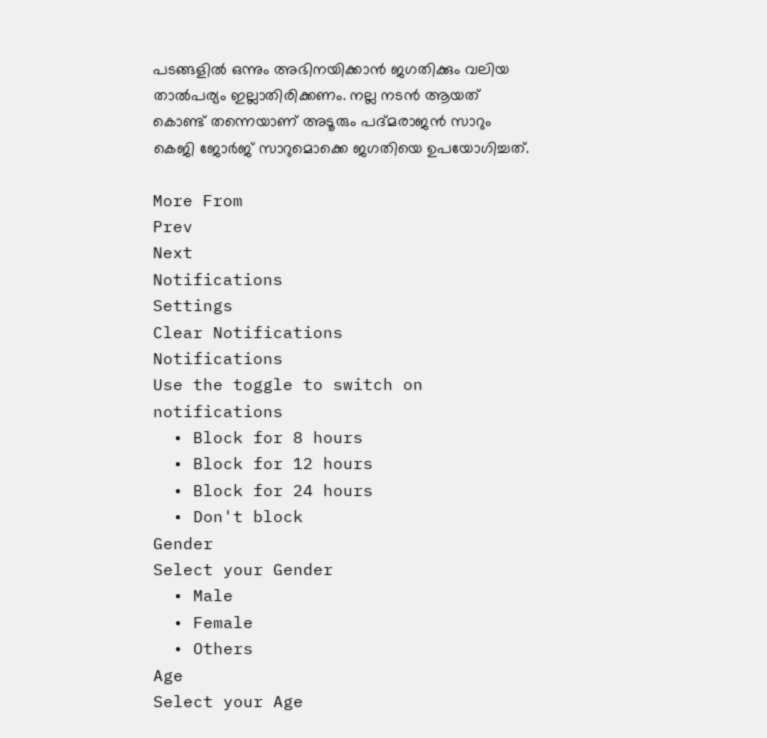പടങ്ങളിൽ ഒന്നും അഭിനയിക്കാൻ ജഗതിക്കും വലിയ താൽപര്യം ഇല്ലാതിരിക്കണം. നല്ല നടൻ ആയത് കൊണ്ട് തന്നെയാണ് അടൂരും പദ്‌മരാജൻ സാറും കെജി ജോർജ് സാറുമൊക്കെ ജഗതിയെ ഉപയോഗിച്ചത്.

More From
Prev
Next
Notifications
Settings
Clear Notifications
Notifications
Use the toggle to switch on notifications
  • Block for 8 hours
  • Block for 12 hours
  • Block for 24 hours
  • Don't block
Gender
Select your Gender
  • Male
  • Female
  • Others
Age
Select your Age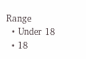Range
  • Under 18
  • 18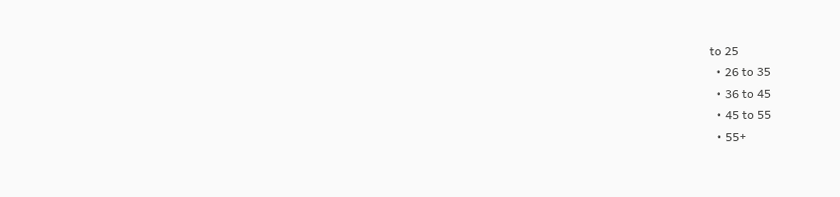to 25
  • 26 to 35
  • 36 to 45
  • 45 to 55
  • 55+